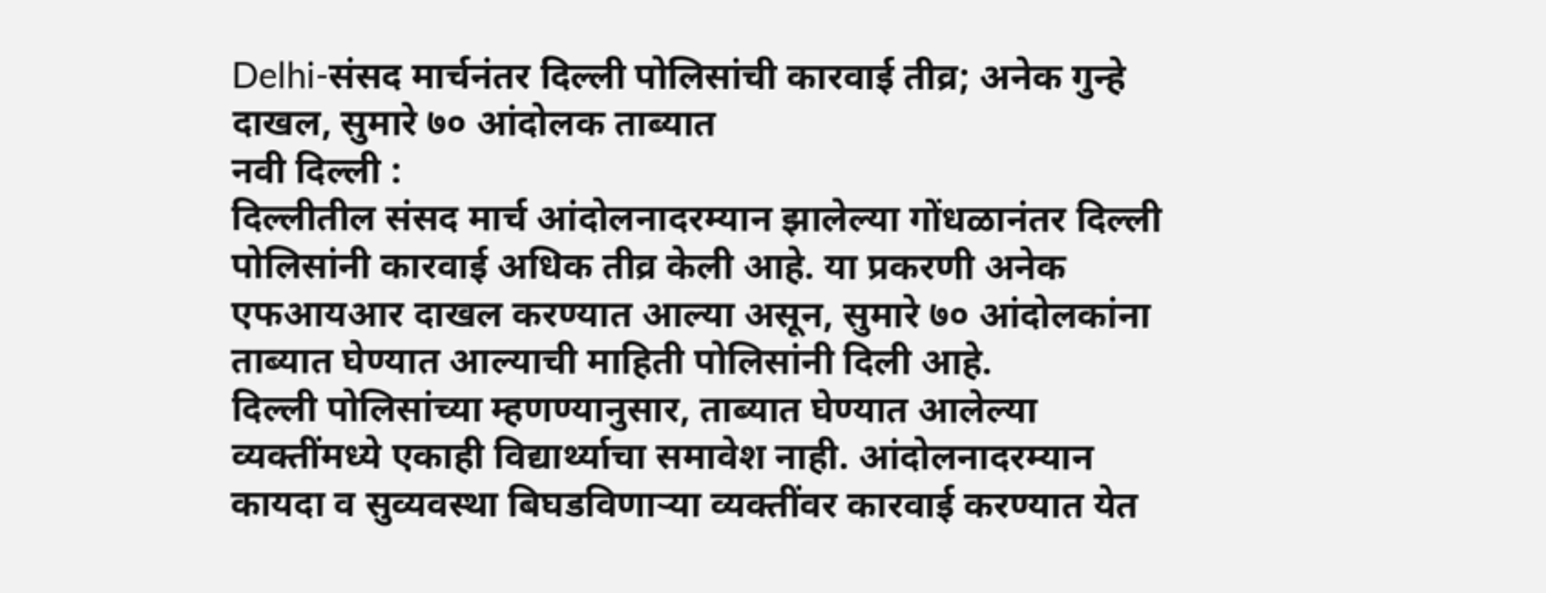Delhi-संसद मार्चनंतर दिल्ली पोलिसांची कारवाई तीव्र; अनेक गुन्हे दाखल, सुमारे ७० आंदोलक ताब्यात
नवी दिल्ली :
दिल्लीतील संसद मार्च आंदोलनादरम्यान झालेल्या गोंधळानंतर दिल्ली पोलिसांनी कारवाई अधिक तीव्र केली आहे. या प्रकरणी अनेक एफआयआर दाखल करण्यात आल्या असून, सुमारे ७० आंदोलकांना ताब्यात घेण्यात आल्याची माहिती पोलिसांनी दिली आहे.
दिल्ली पोलिसांच्या म्हणण्यानुसार, ताब्यात घेण्यात आलेल्या व्यक्तींमध्ये एकाही विद्यार्थ्याचा समावेश नाही. आंदोलनादरम्यान कायदा व सुव्यवस्था बिघडविणाऱ्या व्यक्तींवर कारवाई करण्यात येत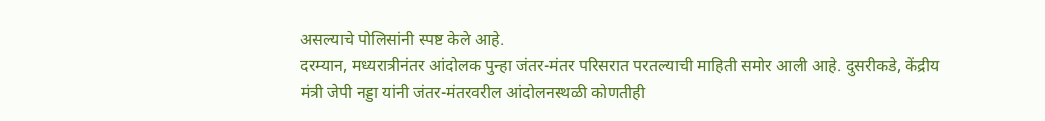असल्याचे पोलिसांनी स्पष्ट केले आहे.
दरम्यान, मध्यरात्रीनंतर आंदोलक पुन्हा जंतर-मंतर परिसरात परतल्याची माहिती समोर आली आहे. दुसरीकडे, केंद्रीय मंत्री जेपी नड्डा यांनी जंतर-मंतरवरील आंदोलनस्थळी कोणतीही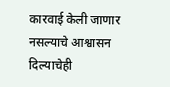कारवाई केली जाणार नसल्याचे आश्वासन दिल्याचेही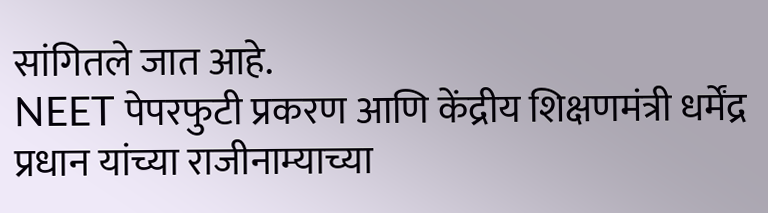सांगितले जात आहे.
NEET पेपरफुटी प्रकरण आणि केंद्रीय शिक्षणमंत्री धर्मेंद्र प्रधान यांच्या राजीनाम्याच्या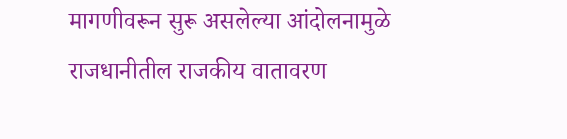मागणीवरून सुरू असलेल्या आंदोलनामुळे राजधानीतील राजकीय वातावरण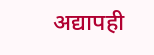अद्यापही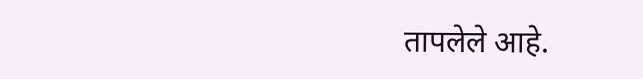तापलेले आहे.